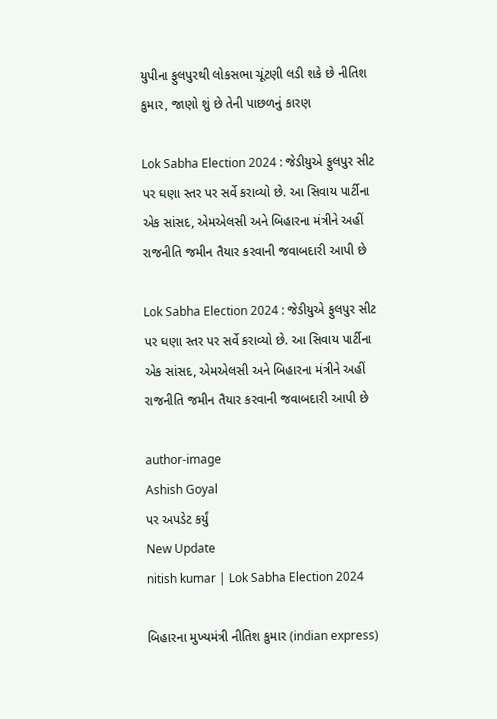યુપીના ફુલપુરથી લોકસભા ચૂંટણી લડી શકે છે નીતિશ કુમાર, જાણો શું છે તેની પાછળનું કારણ

Lok Sabha Election 2024 : જેડીયુએ ફુલપુર સીટ પર ઘણા સ્તર પર સર્વે કરાવ્યો છે. આ સિવાય પાર્ટીના એક સાંસદ, એમએલસી અને બિહારના મંત્રીને અહીં રાજનીતિ જમીન તૈયાર કરવાની જવાબદારી આપી છે

Lok Sabha Election 2024 : જેડીયુએ ફુલપુર સીટ પર ઘણા સ્તર પર સર્વે કરાવ્યો છે. આ સિવાય પાર્ટીના એક સાંસદ, એમએલસી અને બિહારના મંત્રીને અહીં રાજનીતિ જમીન તૈયાર કરવાની જવાબદારી આપી છે

author-image
Ashish Goyal
પર અપડેટ કર્યું
New Update
nitish kumar | Lok Sabha Election 2024

બિહારના મુખ્યમંત્રી નીતિશ કુમાર (indian express)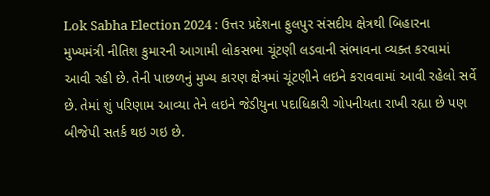Lok Sabha Election 2024 : ઉત્તર પ્રદેશના ફુલપુર સંસદીય ક્ષેત્રથી બિહારના મુખ્યમંત્રી નીતિશ કુમારની આગામી લોકસભા ચૂંટણી લડવાની સંભાવના વ્યક્ત કરવામાં આવી રહી છે. તેની પાછળનું મુખ્ય કારણ ક્ષેત્રમાં ચૂંટણીને લઇને કરાવવામાં આવી રહેલો સર્વે છે. તેમાં શું પરિણામ આવ્યા તેને લઇને જેડીયુના પદાધિકારી ગોપનીયતા રાખી રહ્યા છે પણ બીજેપી સતર્ક થઇ ગઇ છે.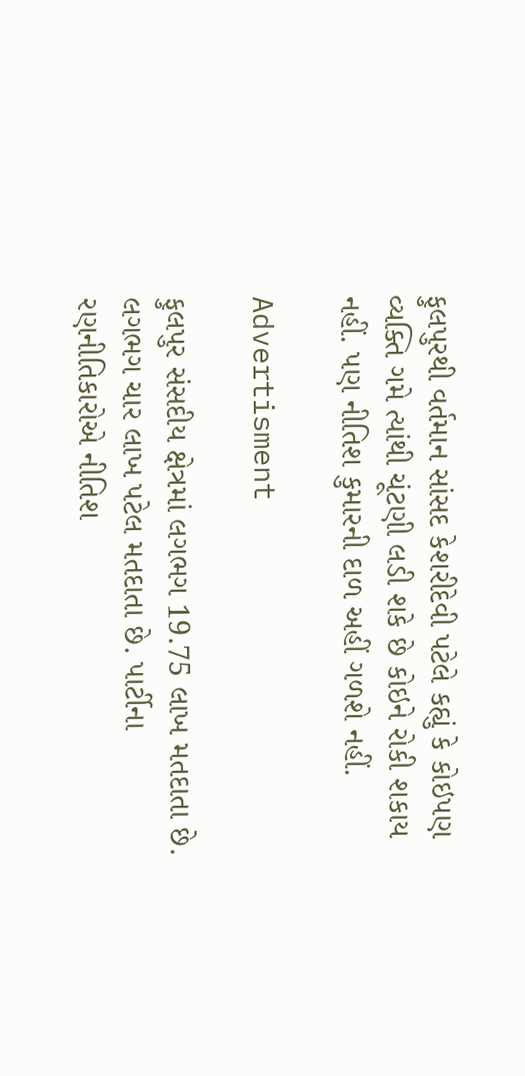ફુલપુરથી વર્તમાન સાંસદ કેશરીદેવી પટેલે કહ્યું કે કોઇપણ વ્યક્તિ ગમે ત્યાંથી ચૂંટણી લડી શકે છે કોઇને રોકી શકાય નહીં. પણ નીતિશ કુમારની દાળ અહીં ગળશે નહીં.

Advertisment

ફુલપુર સંસદીય ક્ષેત્રમાં લગભગ 19.75 લાખ મતદાતા છે. લગભગ ચાર લાખ પટેલ મતદાતા છે. પાર્ટીના રણનીતિકારોએ નીતિશ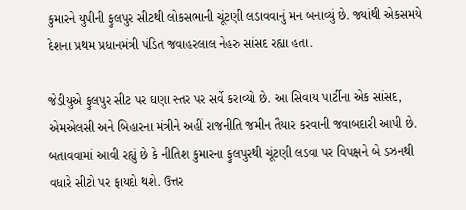કુમારને યુપીની ફુલપુર સીટથી લોકસભાની ચૂંટણી લડાવવાનું મન બનાવ્યું છે. જ્યાંથી એકસમયે દેશના પ્રથમ પ્રધાનમંત્રી પંડિત જવાહરલાલ નેહરુ સાંસદ રહ્યા હતા.

જેડીયુએ ફુલપુર સીટ પર ઘણા સ્તર પર સર્વે કરાવ્યો છે. આ સિવાય પાર્ટીના એક સાંસદ, એમએલસી અને બિહારના મંત્રીને અહીં રાજનીતિ જમીન તૈયાર કરવાની જવાબદારી આપી છે. બતાવવામાં આવી રહ્યું છે કે નીતિશ કુમારના ફુલપુરથી ચૂંટણી લડવા પર વિપક્ષને બે ડઝનથી વધારે સીટો પર ફાયદો થશે. ઉત્તર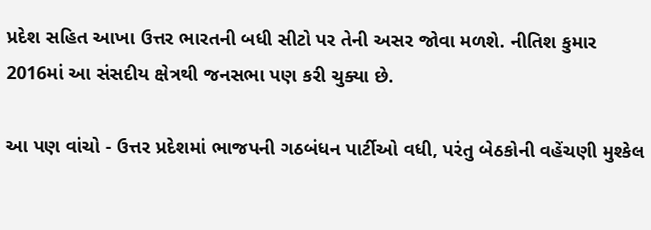પ્રદેશ સહિત આખા ઉત્તર ભારતની બધી સીટો પર તેની અસર જોવા મળશે. નીતિશ કુમાર 2016માં આ સંસદીય ક્ષેત્રથી જનસભા પણ કરી ચુક્યા છે.

આ પણ વાંચો - ઉત્તર પ્રદેશમાં ભાજપની ગઠબંધન પાર્ટીઓ વધી, પરંતુ બેઠકોની વહેંચણી મુશ્કેલ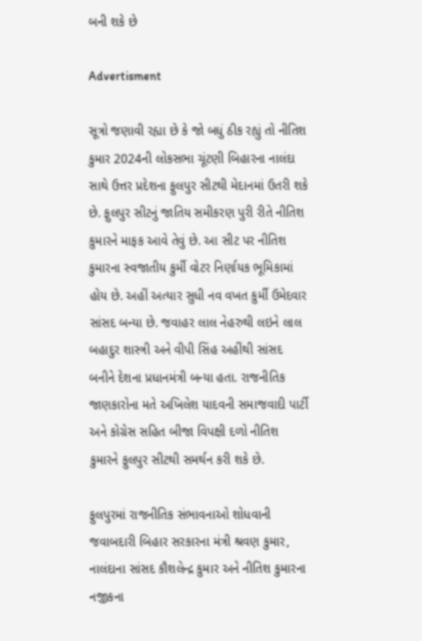બની શકે છે

Advertisment

સૂત્રો જણાવી રહ્યા છે કે જો બધું ઠીક રહ્યું તો નીતિશ કુમાર 2024ની લોકસભા ચૂંટણી બિહારના નાલંદા સાથે ઉત્તર પ્રદેશના ફુલપુર સીટથી મેદાનમાં ઉતરી શકે છે. ફુલપુર સીટનું જાતિય સમીકરણ પુરી રીતે નીતિશ કુમારને માફક આવે તેવું છે. આ સીટ પર નીતિશ કુમારના સ્વજાતીય કુર્મી વોટર નિર્ણાયક ભૂમિકામાં હોય છે. અહીં અત્યાર સુધી નવ વખત કુર્મી ઉમેદવાર સાંસદ બન્યા છે. જવાહર લાલ નેહરુથી લઇને લાલ બહાદુર શાસ્ત્રી અને વીપી સિંહ અહીંથી સાંસદ બનીને દેશના પ્રધાનમંત્રી બન્યા હતા. રાજનીતિક જાણકારોના મતે અખિલેશ યાદવની સમાજવાદી પાર્ટી અને કોગ્રેસ સહિત બીજા વિપક્ષી દળો નીતિશ કુમારને ફુલપુર સીટથી સમર્થન કરી શકે છે.

ફુલપુરમાં રાજનીતિક સંભાવનાઓ શોધવાની જવાબદારી બિહાર સરકારના મંત્રી શ્રવણ કુમાર, નાલંદાના સાંસદ કૌશલેન્દ્ર કુમાર અને નીતિશ કુમારના નજીકના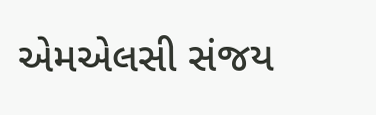એમએલસી સંજય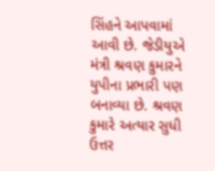સિંહને આપવામાં આવી છે. જેડીયુએ મંત્રી શ્રવણ કુમારને યુપીના પ્રભારી પણ બનાવ્યા છે. શ્રવણ કુમારે અત્યાર સુધી ઉત્તર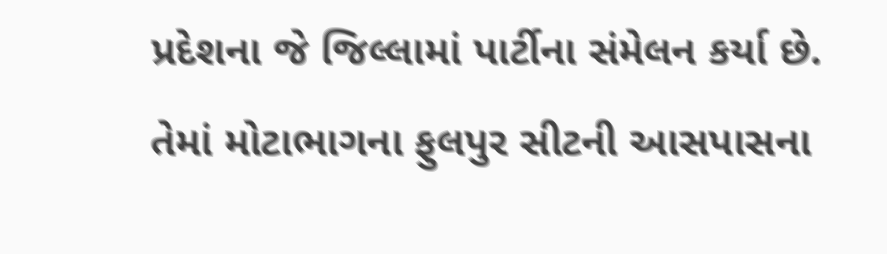પ્રદેશના જે જિલ્લામાં પાર્ટીના સંમેલન કર્યા છે. તેમાં મોટાભાગના ફુલપુર સીટની આસપાસના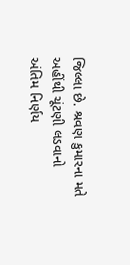જિલ્લા છે. શ્રવણ કુમારના મતે અહીંથી ચૂંટણી લડવાનો અંતિમ નિર્ણય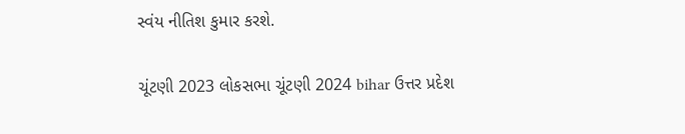સ્વંય નીતિશ કુમાર કરશે.

ચૂંટણી 2023 લોકસભા ચૂંટણી 2024 bihar ઉત્તર પ્રદેશ